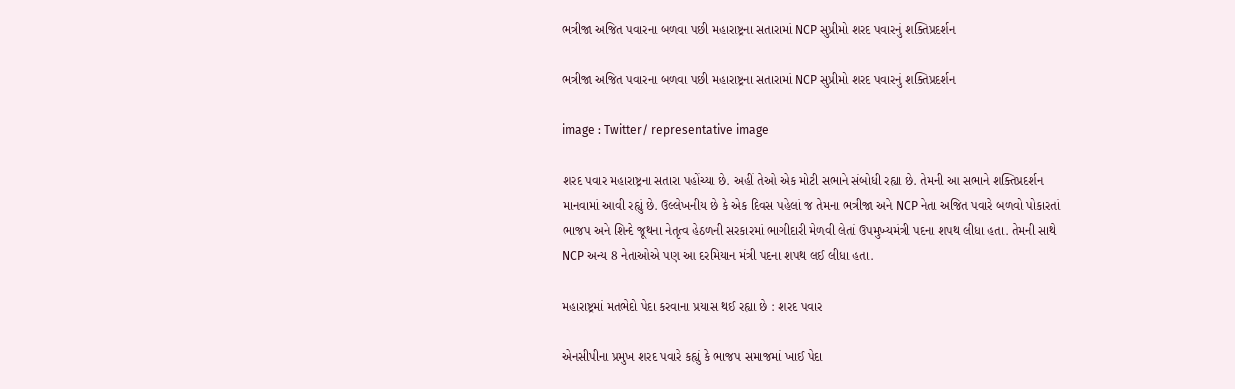ભત્રીજા અજિત પવારના બળવા પછી મહારાષ્ટ્રના સતારામાં NCP સુપ્રીમો શરદ પવારનું શક્તિપ્રદર્શન

ભત્રીજા અજિત પવારના બળવા પછી મહારાષ્ટ્રના સતારામાં NCP સુપ્રીમો શરદ પવારનું શક્તિપ્રદર્શન

image : Twitter/ representative image

શરદ પવાર મહારાષ્ટ્રના સતારા પહોંચ્યા છે. અહીં તેઓ એક મોટી સભાને સંબોધી રહ્યા છે. તેમની આ સભાને શક્તિપ્રદર્શન માનવામાં આવી રહ્યું છે. ઉલ્લેખનીય છે કે એક દિવસ પહેલાં જ તેમના ભત્રીજા અને NCP નેતા અજિત પવારે બળવો પોકારતાં ભાજપ અને શિન્દે જૂથના નેતૃત્વ હેઠળની સરકારમાં ભાગીદારી મેળવી લેતાં ઉપમુખ્યમંત્રી પદના શપથ લીધા હતા. તેમની સાથે NCP અન્ય 8 નેતાઓએ પણ આ દરમિયાન મંત્રી પદના શપથ લઈ લીધા હતા.

મહારાષ્ટ્રમાં મતભેદો પેદા કરવાના પ્રયાસ થઈ રહ્યા છે : શરદ પવાર

એનસીપીના પ્રમુખ શરદ પવારે કહ્યું કે ભાજપ સમાજમાં ખાઈ પેદા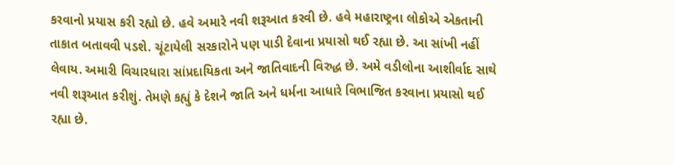કરવાનો પ્રયાસ કરી રહ્યો છે. હવે અમારે નવી શરૂઆત કરવી છે. હવે મહારાષ્ટ્રના લોકોએ એકતાની તાકાત બતાવવી પડશે. ચૂંટાયેલી સરકારોને પણ પાડી દેવાના પ્રયાસો થઈ રહ્યા છે. આ સાંખી નહીં લેવાય. અમારી વિચારધારા સાંપ્રદાયિકતા અને જાતિવાદની વિરુદ્ધ છે. અમે વડીલોના આશીર્વાદ સાથે નવી શરૂઆત કરીશું. તેમણે કહ્યું કે દેશને જાતિ અને ધર્મના આધારે વિભાજિત કરવાના પ્રયાસો થઈ રહ્યા છે.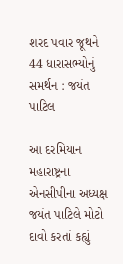શરદ પવાર જૂથને 44 ધારાસભ્યોનું સમર્થન : જયંત પાટિલ

આ દરમિયાન મહારાષ્ટ્રના એનસીપીના અધ્યક્ષ જયંત પાટિલે મોટો દાવો કરતાં કહ્યું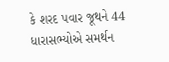કે શરદ પવાર જૂથને 44 ધારાસભ્યોએ સમર્થન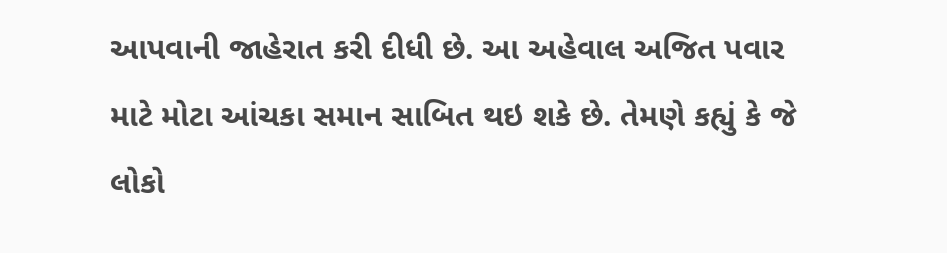આપવાની જાહેરાત કરી દીધી છે. આ અહેવાલ અજિત પવાર માટે મોટા આંચકા સમાન સાબિત થઇ શકે છે. તેમણે કહ્યું કે જે લોકો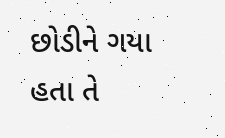છોડીને ગયા હતા તે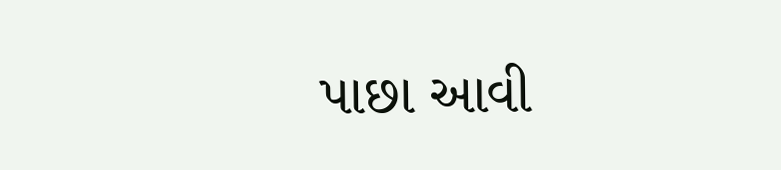પાછા આવી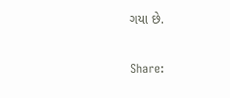ગયા છે.

Share: